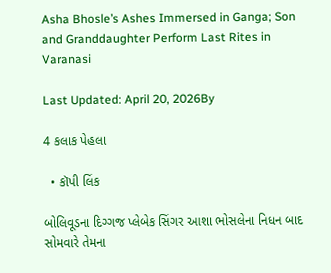Asha Bhosle’s Ashes Immersed in Ganga; Son and Granddaughter Perform Last Rites in Varanasi

Last Updated: April 20, 2026By

4 કલાક પેહલા

  • કૉપી લિંક

બોલિવૂડના દિગ્ગજ પ્લેબેક સિંગર આશા ભોસલેના નિધન બાદ સોમવારે તેમના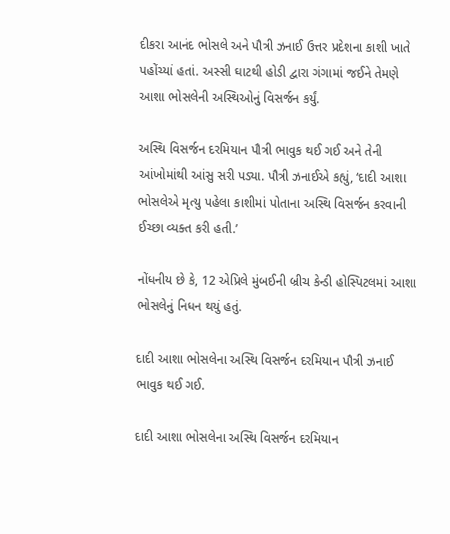દીકરા આનંદ ભોસલે અને પૌત્રી ઝનાઈ ઉત્તર પ્રદેશના કાશી ખાતે પહોંચ્યાં હતાં. અસ્સી ઘાટથી હોડી દ્વારા ગંગામાં જઈને તેમણે આશા ભોસલેની અસ્થિઓનું વિસર્જન કર્યું.

અસ્થિ વિસર્જન દરમિયાન પૌત્રી ભાવુક થઈ ગઈ અને તેની આંખોમાંથી આંસુ સરી પડ્યા. પૌત્રી ઝનાઈએ કહ્યું, ‘દાદી આશા ભોસલેએ મૃત્યુ પહેલા કાશીમાં પોતાના અસ્થિ વિસર્જન કરવાની ઈચ્છા વ્યક્ત કરી હતી.’

નોંધનીય છે કે, 12 એપ્રિલે મુંબઈની બ્રીચ કેન્ડી હોસ્પિટલમાં આશા ભોસલેનું નિધન થયું હતું.

દાદી આશા ભોસલેના અસ્થિ વિસર્જન દરમિયાન પૌત્રી ઝનાઈ ભાવુક થઈ ગઈ.

દાદી આશા ભોસલેના અસ્થિ વિસર્જન દરમિયાન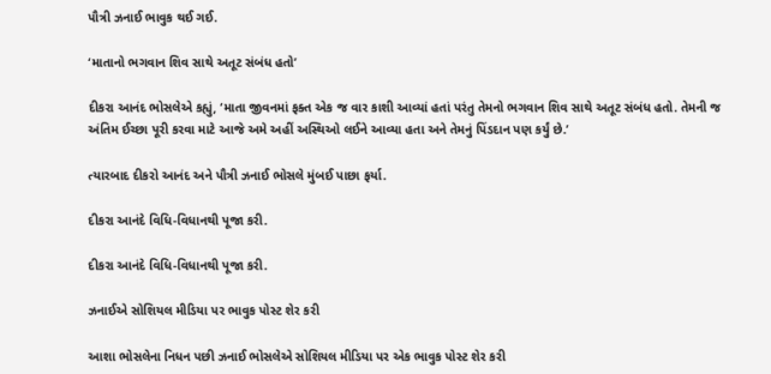પૌત્રી ઝનાઈ ભાવુક થઈ ગઈ.

‘માતાનો ભગવાન શિવ સાથે અતૂટ સંબંધ હતો’

દીકરા આનંદ ભોસલેએ કહ્યું, ‘માતા જીવનમાં ફક્ત એક જ વાર કાશી આવ્યાં હતાં પરંતુ તેમનો ભગવાન શિવ સાથે અતૂટ સંબંધ હતો. તેમની જ અંતિમ ઈચ્છા પૂરી કરવા માટે આજે અમે અહીં અસ્થિઓ લઈને આવ્યા હતા અને તેમનું પિંડદાન પણ કર્યું છે.’

ત્યારબાદ દીકરો આનંદ અને પૌત્રી ઝનાઈ ભોસલે મુંબઈ પાછા ફર્યા.

દીકરા આનંદે વિધિ-વિધાનથી પૂજા કરી.

દીકરા આનંદે વિધિ-વિધાનથી પૂજા કરી.

ઝનાઈએ સોશિયલ મીડિયા પર ભાવુક પોસ્ટ શેર કરી

આશા ભોસલેના નિધન પછી ઝનાઈ ભોસલેએ સોશિયલ મીડિયા પર એક ભાવુક પોસ્ટ શેર કરી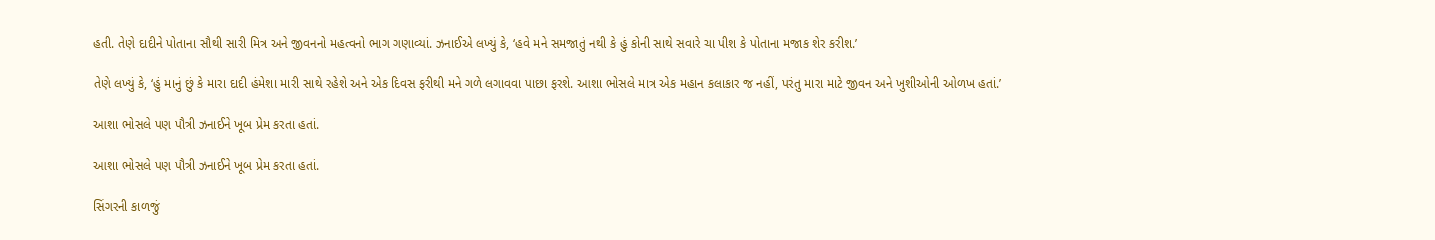હતી. તેણે દાદીને પોતાના સૌથી સારી મિત્ર અને જીવનનો મહત્વનો ભાગ ગણાવ્યાં. ઝનાઈએ લખ્યું કે, ‘હવે મને સમજાતું નથી કે હું કોની સાથે સવારે ચા પીશ કે પોતાના મજાક શેર કરીશ.’

તેણે લખ્યું કે, ‘હું માનું છું કે મારા દાદી હંમેશા મારી સાથે રહેશે અને એક દિવસ ફરીથી મને ગળે લગાવવા પાછા ફરશે. આશા ભોસલે માત્ર એક મહાન કલાકાર જ નહીં, પરંતુ મારા માટે જીવન અને ખુશીઓની ઓળખ હતાં.’

આશા ભોસલે પણ પૌત્રી ઝનાઈને ખૂબ પ્રેમ કરતા હતાં.

આશા ભોસલે પણ પૌત્રી ઝનાઈને ખૂબ પ્રેમ કરતા હતાં.

સિંગરની કાળજું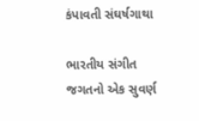કંપાવતી સંઘર્ષગાથા

ભારતીય સંગીત જગતનો એક સુવર્ણ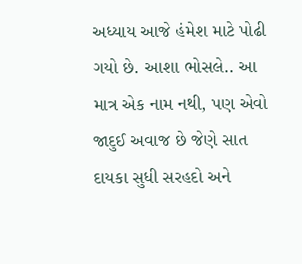અધ્યાય આજે હંમેશ માટે પોઢી ગયો છે. આશા ભોસલે.. આ માત્ર એક નામ નથી, પણ એવો જાદુઈ અવાજ છે જેણે સાત દાયકા સુધી સરહદો અને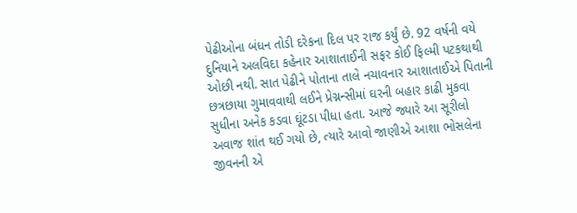પેઢીઓના બંધન તોડી દરેકના દિલ પર રાજ કર્યું છે. 92 વર્ષની વયે દુનિયાને અલવિદા કહેનાર આશાતાઈની સફર કોઈ ફિલ્મી પટકથાથી ઓછી નથી. સાત પેઢીને પોતાના તાલે નચાવનાર આશાતાઈએ પિતાની છત્રછાયા ગુમાવવાથી લઈને પ્રેગ્નન્સીમાં ઘરની બહાર કાઢી મુકવા સુધીના અનેક કડવા ઘૂંટડા પીધા હતા. આજે જ્યારે આ સૂરીલો અવાજ શાંત થઈ ગયો છે, ત્યારે આવો જાણીએ આશા ભોસલેના જીવનની એ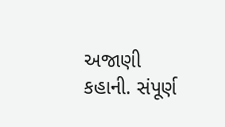અજાણી કહાની. સંપૂર્ણ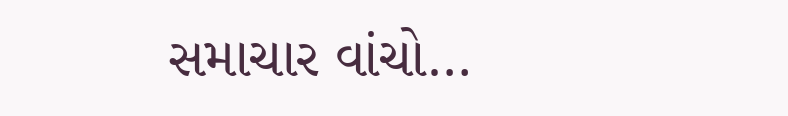સમાચાર વાંચો…